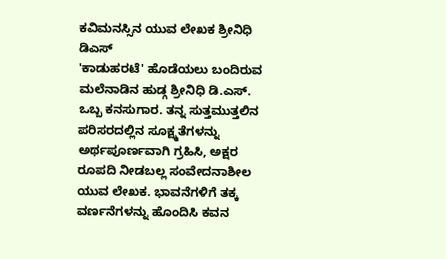ಕವಿಮನಸ್ಸಿನ ಯುವ ಲೇಖಕ ಶ್ರೀನಿಧಿ ಡಿಎಸ್
'ಕಾಡುಹರಟೆ' ಹೊಡೆಯಲು ಬಂದಿರುವ ಮಲೆನಾಡಿನ ಹುಡ್ಗ ಶ್ರೀನಿಧಿ ಡಿ.ಎಸ್. ಒಬ್ಬ ಕನಸುಗಾರ. ತನ್ನ ಸುತ್ತಮುತ್ತಲಿನ ಪರಿಸರದಲ್ಲಿನ ಸೂಕ್ಷ್ಮತೆಗಳನ್ನು ಅರ್ಥಪೂರ್ಣವಾಗಿ ಗ್ರಹಿಸಿ, ಅಕ್ಷರ ರೂಪದಿ ನೀಡಬಲ್ಲ ಸಂವೇದನಾಶೀಲ ಯುವ ಲೇಖಕ. ಭಾವನೆಗಳಿಗೆ ತಕ್ಕ ವರ್ಣನೆಗಳನ್ನು ಹೊಂದಿಸಿ ಕವನ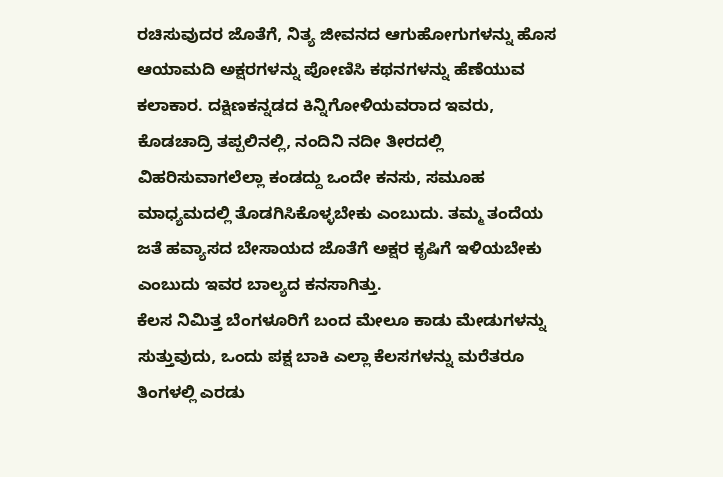ರಚಿಸುವುದರ ಜೊತೆಗೆ, ನಿತ್ಯ ಜೀವನದ ಆಗುಹೋಗುಗಳನ್ನು ಹೊಸ ಆಯಾಮದಿ ಅಕ್ಷರಗಳನ್ನು ಪೋಣಿಸಿ ಕಥನಗಳನ್ನು ಹೆಣೆಯುವ ಕಲಾಕಾರ. ದಕ್ಷಿಣಕನ್ನಡದ ಕಿನ್ನಿಗೋಳಿಯವರಾದ ಇವರು, ಕೊಡಚಾದ್ರಿ ತಪ್ಪಲಿನಲ್ಲಿ, ನಂದಿನಿ ನದೀ ತೀರದಲ್ಲಿ ವಿಹರಿಸುವಾಗಲೆಲ್ಲಾ ಕಂಡದ್ದು ಒಂದೇ ಕನಸು, ಸಮೂಹ ಮಾಧ್ಯಮದಲ್ಲಿ ತೊಡಗಿಸಿಕೊಳ್ಳಬೇಕು ಎಂಬುದು. ತಮ್ಮ ತಂದೆಯ ಜತೆ ಹವ್ಯಾಸದ ಬೇಸಾಯದ ಜೊತೆಗೆ ಅಕ್ಷರ ಕೃಷಿಗೆ ಇಳಿಯಬೇಕು ಎಂಬುದು ಇವರ ಬಾಲ್ಯದ ಕನಸಾಗಿತ್ತು.
ಕೆಲಸ ನಿಮಿತ್ತ ಬೆಂಗಳೂರಿಗೆ ಬಂದ ಮೇಲೂ ಕಾಡು ಮೇಡುಗಳನ್ನು ಸುತ್ತುವುದು, ಒಂದು ಪಕ್ಷ ಬಾಕಿ ಎಲ್ಲಾ ಕೆಲಸಗಳನ್ನು ಮರೆತರೂ ತಿಂಗಳಲ್ಲಿ ಎರಡು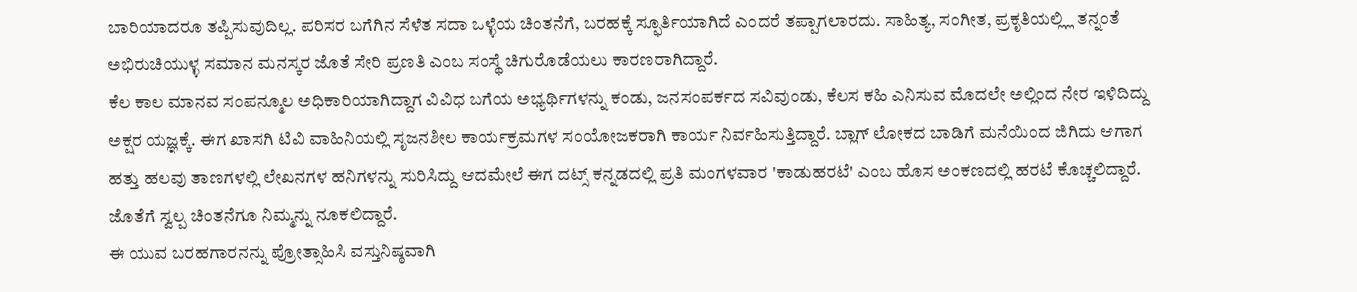ಬಾರಿಯಾದರೂ ತಪ್ಪಿಸುವುದಿಲ್ಲ. ಪರಿಸರ ಬಗೆಗಿನ ಸೆಳೆತ ಸದಾ ಒಳ್ಳೆಯ ಚಿಂತನೆಗೆ, ಬರಹಕ್ಕೆ ಸ್ಫೂರ್ತಿಯಾಗಿದೆ ಎಂದರೆ ತಪ್ಪಾಗಲಾರದು. ಸಾಹಿತ್ಯ, ಸಂಗೀತ, ಪ್ರಕೃತಿಯಲ್ಲ್ಲಿ ತನ್ನಂತೆ ಅಭಿರುಚಿಯುಳ್ಳ ಸಮಾನ ಮನಸ್ಕರ ಜೊತೆ ಸೇರಿ ಪ್ರಣತಿ ಎಂಬ ಸಂಸ್ಥೆ ಚಿಗುರೊಡೆಯಲು ಕಾರಣರಾಗಿದ್ದಾರೆ.
ಕೆಲ ಕಾಲ ಮಾನವ ಸಂಪನ್ಮೂಲ ಅಧಿಕಾರಿಯಾಗಿದ್ದಾಗ ವಿವಿಧ ಬಗೆಯ ಅಭ್ಯರ್ಥಿಗಳನ್ನು ಕಂಡು, ಜನಸಂಪರ್ಕದ ಸವಿವುಂಡು, ಕೆಲಸ ಕಹಿ ಎನಿಸುವ ಮೊದಲೇ ಅಲ್ಲಿಂದ ನೇರ ಇಳಿದಿದ್ದು ಅಕ್ಷರ ಯಜ್ಞಕ್ಕೆ. ಈಗ ಖಾಸಗಿ ಟಿವಿ ವಾಹಿನಿಯಲ್ಲಿ ಸೃಜನಶೀಲ ಕಾರ್ಯಕ್ರಮಗಳ ಸಂಯೋಜಕರಾಗಿ ಕಾರ್ಯ ನಿರ್ವಹಿಸುತ್ತಿದ್ದಾರೆ. ಬ್ಲಾಗ್ ಲೋಕದ ಬಾಡಿಗೆ ಮನೆಯಿಂದ ಜಿಗಿದು ಆಗಾಗ ಹತ್ತು ಹಲವು ತಾಣಗಳಲ್ಲಿ ಲೇಖನಗಳ ಹನಿಗಳನ್ನು ಸುರಿಸಿದ್ದು ಆದಮೇಲೆ ಈಗ ದಟ್ಸ್ ಕನ್ನಡದಲ್ಲಿ ಪ್ರತಿ ಮಂಗಳವಾರ 'ಕಾಡುಹರಟೆ' ಎಂಬ ಹೊಸ ಅಂಕಣದಲ್ಲಿ ಹರಟೆ ಕೊಚ್ಚಲಿದ್ದಾರೆ. ಜೊತೆಗೆ ಸ್ವಲ್ಪ ಚಿಂತನೆಗೂ ನಿಮ್ಮನ್ನು ನೂಕಲಿದ್ದಾರೆ.
ಈ ಯುವ ಬರಹಗಾರನನ್ನು ಪ್ರೋತ್ಸಾಹಿಸಿ ವಸ್ತುನಿಷ್ಠವಾಗಿ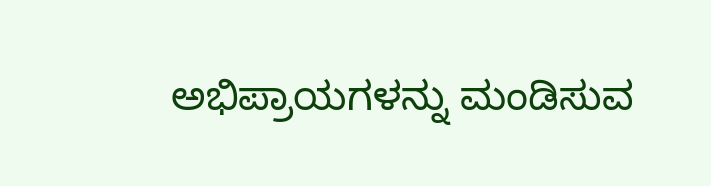ಅಭಿಪ್ರಾಯಗಳನ್ನು ಮಂಡಿಸುವ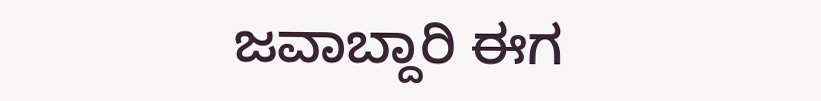ಜವಾಬ್ದಾರಿ ಈಗ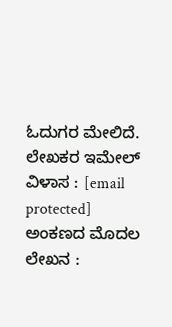ಓದುಗರ ಮೇಲಿದೆ. ಲೇಖಕರ ಇಮೇಲ್ ವಿಳಾಸ : [email protected]
ಅಂಕಣದ ಮೊದಲ ಲೇಖನ :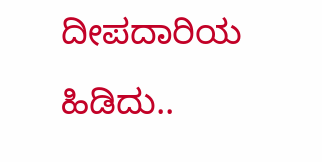ದೀಪದಾರಿಯ ಹಿಡಿದು..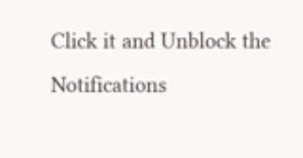Click it and Unblock the Notifications